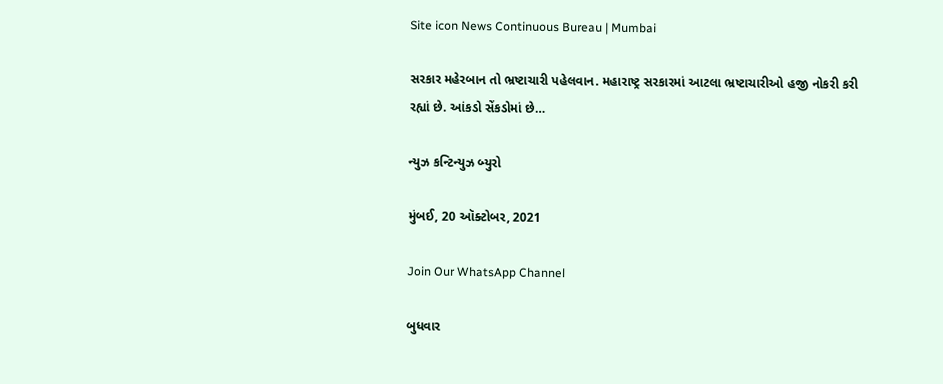Site icon News Continuous Bureau | Mumbai

સરકાર મહેરબાન તો ભ્રષ્ટાચારી પહેલવાન. મહારાષ્ટ્ર સરકારમાં આટલા ભ્રષ્ટાચારીઓ હજી નોકરી કરી રહ્યાં છે. આંકડો સેંકડોમાં છે…

ન્યુઝ કન્ટિન્યુઝ બ્યુરો

મુંબઈ, 20 ઑક્ટોબર, 2021

Join Our WhatsApp Channel

બુધવાર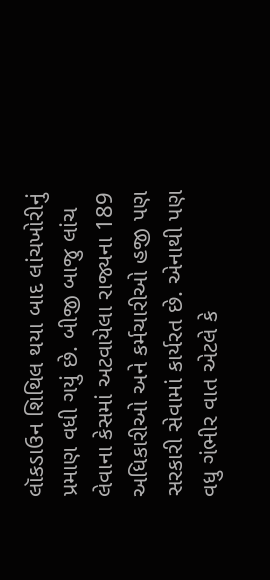લૉકડાઉન શિથિલ થયા બાદ લાંચખોરીનું પ્રમાણ વધી ગયું છે. બીજી બાજુ લાંચ લેવાના કેસમાં અટવાયેલા રાજ્યના 189 અધિકારીઓ અને કર્મચારીઓ હજી પણ સરકારી સેવામાં કાર્યરત છે. એનાથી પણ વધુ ગંભીર વાત એટલે કે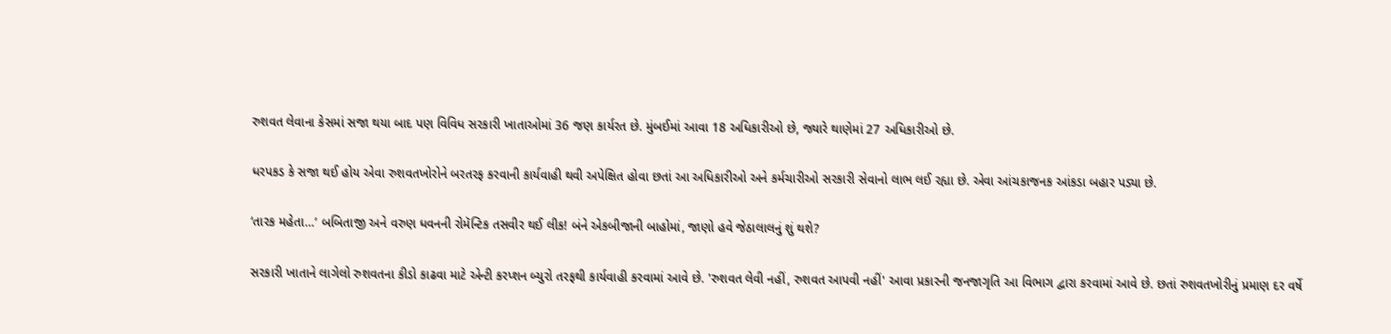રુશવત લેવાના કેસમાં સજા થયા બાદ પણ વિવિધ સરકારી ખાતાઓમાં 36 જણ કાર્યરત છે. મુંબઈમાં આવા 18 અધિકારીઓ છે, જ્યારે થાણેમાં 27 અધિકારીઓ છે.

ધરપકડ કે સજા થઈ હોય એવા રુશવતખોરોને બરતરફ કરવાની કાર્યવાહી થવી અપેક્ષિત હોવા છતાં આ અધિકારીઓ અને કર્મચારીઓ સરકારી સેવાનો લાભ લઈ રહ્યા છે. એવા આંચકાજનક આંકડા બહાર પડ્યા છે.

‘તારક મહેતા…’ બબિતાજી અને વરુણ ધવનની રોમૅન્ટિક તસવીર થઈ લીક! બંને એકબીજાની બાહોમાં, જાણો હવે જેઠાલાલનું શું થશે?

સરકારી ખાતાને લાગેલો રુશવતના કીડો કાઢવા માટે એન્ટી કરપ્શન બ્યુરો તરફથી કાર્યવાહી કરવામાં આવે છે. 'રુશવત લેવી નહીં, રુશવત આપવી નહીં' આવા પ્રકારની જનજાગૃતિ આ વિભાગ દ્વારા કરવામાં આવે છે. છતાં રુશવતખોરીનું પ્રમાણ દર વર્ષે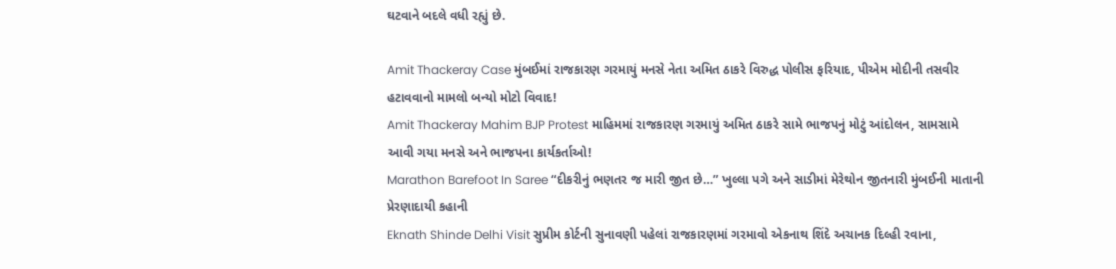ઘટવાને બદલે વધી રહ્યું છે.

Amit Thackeray Case મુંબઈમાં રાજકારણ ગરમાયું મનસે નેતા અમિત ઠાકરે વિરુદ્ધ પોલીસ ફરિયાદ, પીએમ મોદીની તસવીર હટાવવાનો મામલો બન્યો મોટો વિવાદ!
Amit Thackeray Mahim BJP Protest માહિમમાં રાજકારણ ગરમાયું અમિત ઠાકરે સામે ભાજપનું મોટું આંદોલન, સામસામે આવી ગયા મનસે અને ભાજપના કાર્યકર્તાઓ!
Marathon Barefoot In Saree “દીકરીનું ભણતર જ મારી જીત છે…” ખુલ્લા પગે અને સાડીમાં મેરેથોન જીતનારી મુંબઈની માતાની પ્રેરણાદાયી કહાની
Eknath Shinde Delhi Visit સુપ્રીમ કોર્ટની સુનાવણી પહેલાં રાજકારણમાં ગરમાવો એકનાથ શિંદે અચાનક દિલ્હી રવાના,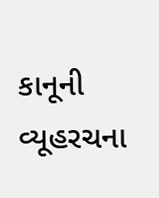કાનૂની વ્યૂહરચના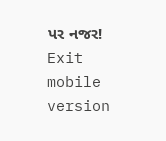પર નજર!
Exit mobile version